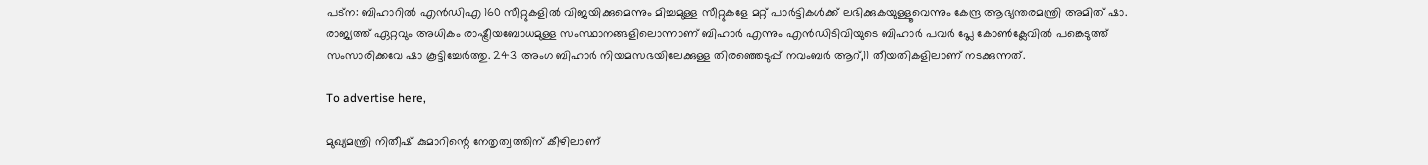പട്‌ന: ബിഹാറില്‍ എന്‍ഡിഎ 160 സീറ്റുകളില്‍ വിജയിക്കുമെന്നും മിച്ചമുള്ള സീറ്റുകളേ മറ്റ് പാര്‍ട്ടികള്‍ക്ക് ലഭിക്കുകയുള്ളൂവെന്നും കേന്ദ്ര ആഭ്യന്തരമന്ത്രി അമിത് ഷാ. രാജ്യത്ത് ഏറ്റവും അധികം രാഷ്ട്രീയബോധമുള്ള സംസ്ഥാനങ്ങളിലൊന്നാണ് ബിഹാര്‍ എന്നും എന്‍ഡിടിവിയുടെ ബിഹാര്‍ പവര്‍ പ്ലേ കോണ്‍ക്ലേവില്‍ പങ്കെടുത്ത് സംസാരിക്കവേ ഷാ കൂട്ടിച്ചേര്‍ത്തു. 243 അംഗ ബിഹാര്‍ നിയമസഭയിലേക്കുള്ള തിരഞ്ഞെടുപ്പ് നവംബര്‍ ആറ്,11 തീയതികളിലാണ് നടക്കുന്നത്.

To advertise here,

മുഖ്യമന്ത്രി നിതീഷ് കുമാറിന്റെ നേതൃത്വത്തിന് കീഴിലാണ്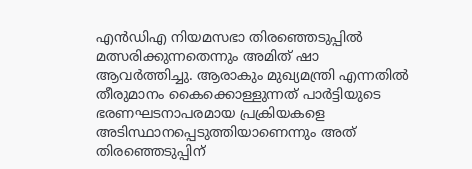എന്‍ഡിഎ നിയമസഭാ തിരഞ്ഞെടുപ്പില്‍ മത്സരിക്കുന്നതെന്നും അമിത് ഷാ ആവര്‍ത്തിച്ചു. ആരാകും മുഖ്യമന്ത്രി എന്നതില്‍ തീരുമാനം കൈക്കൊള്ളുന്നത് പാര്‍ട്ടിയുടെ ഭരണഘടനാപരമായ പ്രക്രിയകളെ അടിസ്ഥാനപ്പെടുത്തിയാണെന്നും അത് തിരഞ്ഞെടുപ്പിന്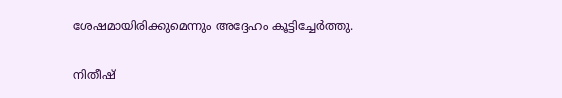ശേഷമായിരിക്കുമെന്നും അദ്ദേഹം കൂട്ടിച്ചേര്‍ത്തു.

നിതീഷ്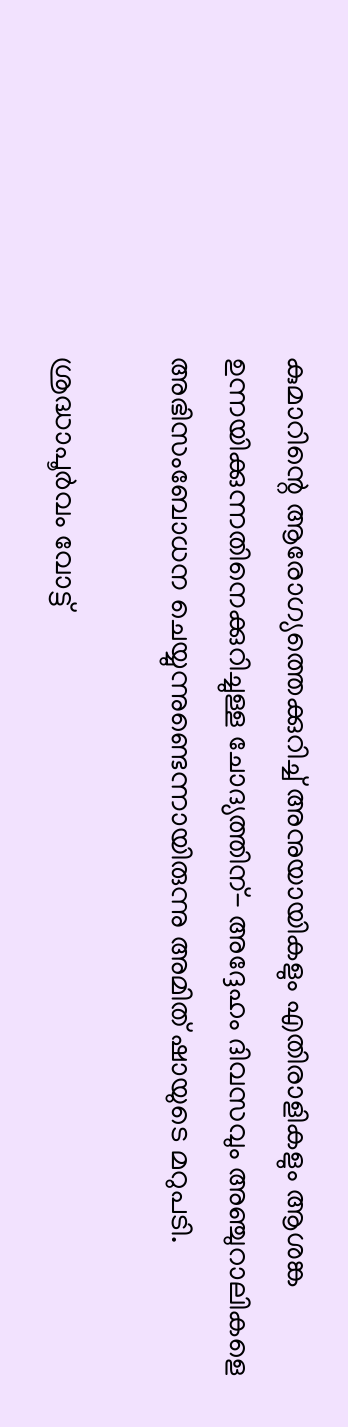കുമാറിന്റെ ആരോഗ്യത്തെക്കുറിച്ച് അനുയായികളും എതിരാളികളും ആശങ്ക ഉന്നയിക്കുന്നതിനെക്കുറിച്ചുള്ള ചോദ്യത്തിന്- അദ്ദേഹം ദിവസവും അഞ്ചുറാലികളെ അഭിസംബോധന ചെയ്യുന്നുണ്ടെന്നായിരുന്നു അമിത് ഷായുടെ മറുപടി.

ശ്രദ്ധാപൂര്‍വം വോട്ട്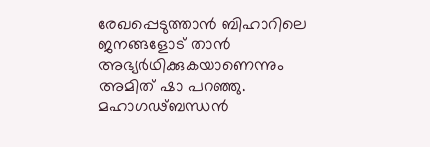രേഖപ്പെടുത്താന്‍ ബിഹാറിലെ ജനങ്ങളോട് താന്‍ അഭ്യര്‍ഥിക്കുകയാണെന്നും അമിത് ഷാ പറഞ്ഞു. മഹാഗഢ്ബന്ധന്‍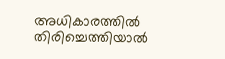അധികാരത്തില്‍ തിരിച്ചെത്തിയാല്‍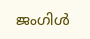ജംഗിള്‍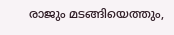രാജും മടങ്ങിയെത്തും,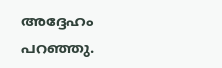അദ്ദേഹം പറഞ്ഞു.